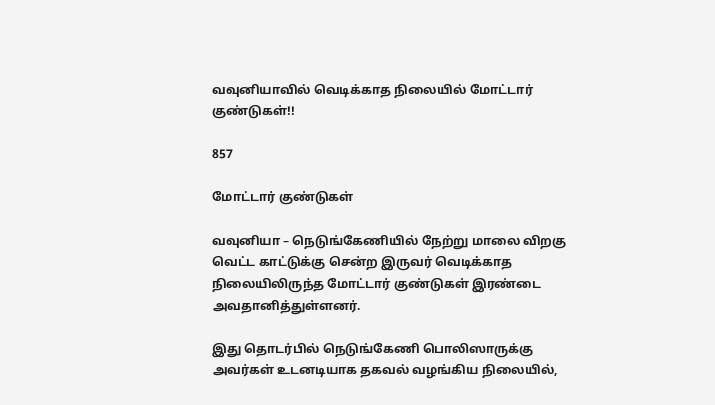வவுனியாவில் வெடிக்காத நிலையில் மோட்டார் குண்டுகள்!!

857

மோட்டார் குண்டுகள்

வவுனியா – நெடுங்கேணியில் நேற்று மாலை விறகு வெட்ட காட்டுக்கு சென்ற இருவர் வெடிக்காத நிலையிலிருந்த மோட்டார் குண்டுகள் இரண்டை அவதானித்துள்ளனர்.

இது தொடர்பில் நெடுங்கேணி பொலிஸாருக்கு அவர்கள் உடனடியாக தகவல் வழங்கிய நிலையில்,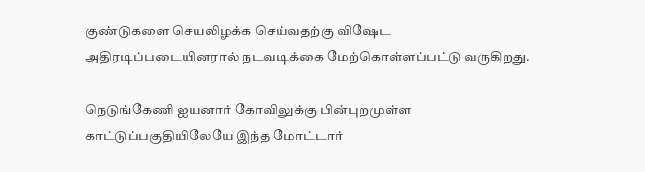குண்டுகளை செயலிழக்க செய்வதற்கு விஷேட அதிரடிப்படையினரால் நடவடிக்கை மேற்கொள்ளப்பட்டு வருகிறது.

நெடுங்கேணி ஐயனார் கோவிலுக்கு பின்புறமுள்ள காட்டுப்பகுதியிலேயே இந்த மோட்டார்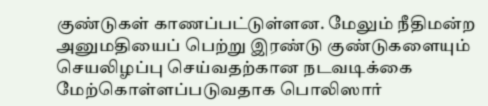குண்டுகள் காணப்பட்டுள்ளன. மேலும் நீதிமன்ற அனுமதியைப் பெற்று இரண்டு குண்டுகளையும் செயலிழப்பு செய்வதற்கான நடவடிக்கை மேற்கொள்ளப்படுவதாக பொலிஸார்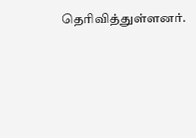தெரிவித்துள்ளனர்.